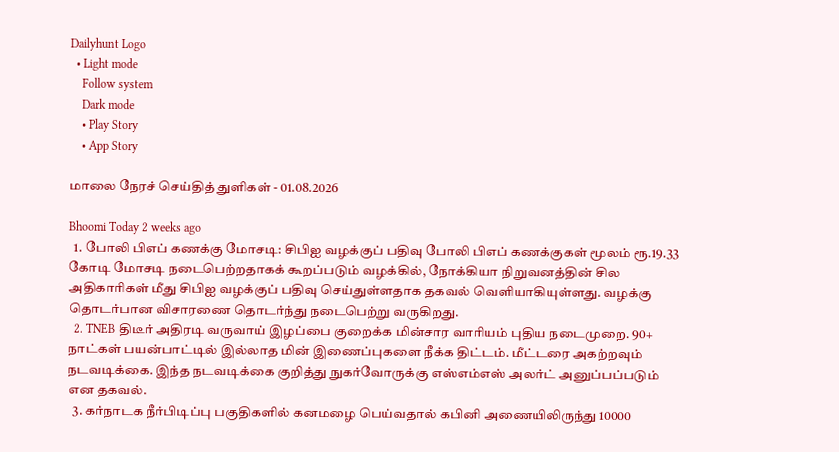Dailyhunt Logo
  • Light mode
    Follow system
    Dark mode
    • Play Story
    • App Story

மாலை நேரச் செய்தித் துளிகள் - 01.08.2026

Bhoomi Today 2 weeks ago
  1. போலி பிஎப் கணக்கு மோசடி: சிபிஐ வழக்குப் பதிவு போலி பிஎப் கணக்குகள் மூலம் ரூ.19.33 கோடி மோசடி நடைபெற்றதாகக் கூறப்படும் வழக்கில், நோக்கியா நிறுவனத்தின் சில அதிகாரிகள் மீது சிபிஐ வழக்குப் பதிவு செய்துள்ளதாக தகவல் வெளியாகியுள்ளது. வழக்கு தொடர்பான விசாரணை தொடர்ந்து நடைபெற்று வருகிறது.
  2. TNEB திடீர் அதிரடி வருவாய் இழப்பை குறைக்க மின்சார வாரியம் புதிய நடைமுறை. 90+ நாட்கள் பயன்பாட்டில் இல்லாத மின் இணைப்புகளை நீக்க திட்டம். மீட்டரை அகற்றவும் நடவடிக்கை. இந்த நடவடிக்கை குறித்து நுகர்வோருக்கு எஸ்எம்எஸ் அலர்ட் அனுப்பப்படும் என தகவல்.
  3. கர்நாடக நீர்பிடிப்பு பகுதிகளில் கனமழை பெய்வதால் கபினி அணையிலிருந்து 10000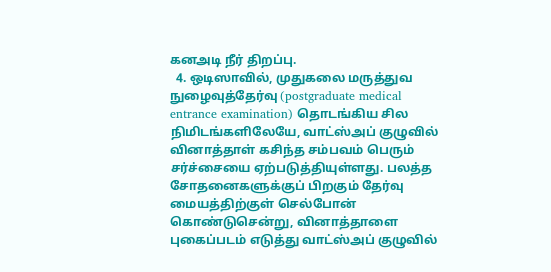கனஅடி நீர் திறப்பு.
  4. ஒடிஸாவில், முதுகலை மருத்துவ நுழைவுத்தேர்வு (postgraduate medical entrance examination) தொடங்கிய சில நிமிடங்களிலேயே, வாட்ஸ்அப் குழுவில் வினாத்தாள் கசிந்த சம்பவம் பெரும் சர்ச்சையை ஏற்படுத்தியுள்ளது. பலத்த சோதனைகளுக்குப் பிறகும் தேர்வு மையத்திற்குள் செல்போன் கொண்டுசென்று, வினாத்தாளை புகைப்படம் எடுத்து வாட்ஸ்அப் குழுவில்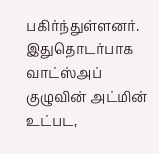பகிர்ந்துள்ளனர். இதுதொடர்பாக வாட்ஸ்அப் குழுவின் அட்மின் உட்பட,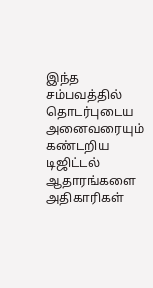இந்த சம்பவத்தில் தொடர்புடைய அனைவரையும் கண்டறிய டிஜிட்டல் ஆதாரங்களை அதிகாரிகள்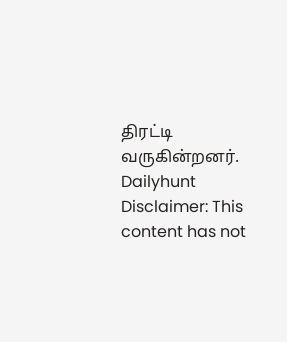திரட்டி வருகின்றனர்.
Dailyhunt
Disclaimer: This content has not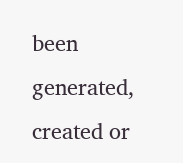been generated, created or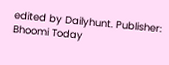edited by Dailyhunt. Publisher: Bhoomi Today